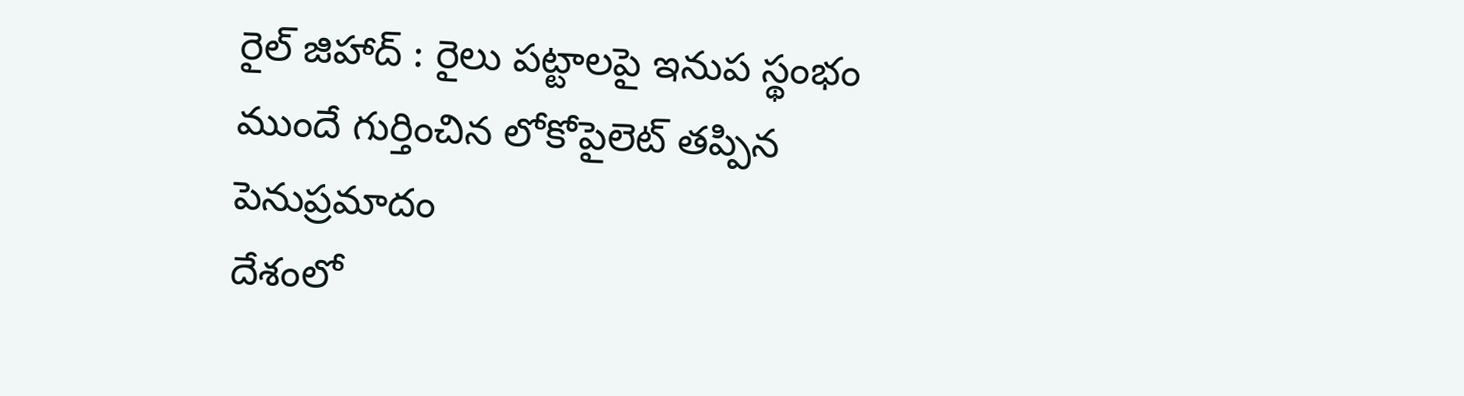రైల్ జిహాద్ : రైలు పట్టాలపై ఇనుప స్థంభం ముందే గుర్తించిన లోకోపైలెట్ తప్పిన పెనుప్రమాదం
దేశంలో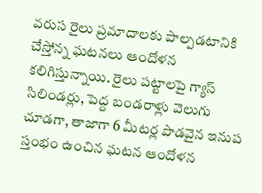వరుస రైలు ప్రమాదాలకు పాల్పడటానికి చేస్తోన్న ఘటనలు ఆందోళన కలిగిస్తున్నాయి. రైలు పట్టాలపై గ్యాస్ సిలిండర్లు, పెద్ద బండరాళ్లు వెలుగు చూడగా, తాజాగా 6 మీటర్ల పొడవైన ఇనుప స్తంభం ఉంచిన ఘటన ఆందోళన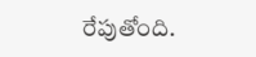రేపుతోంది.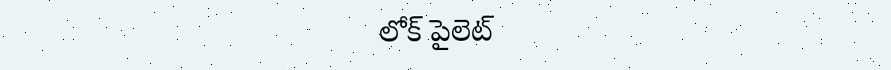లోక్ పైలెట్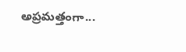అప్రమత్తంగా...